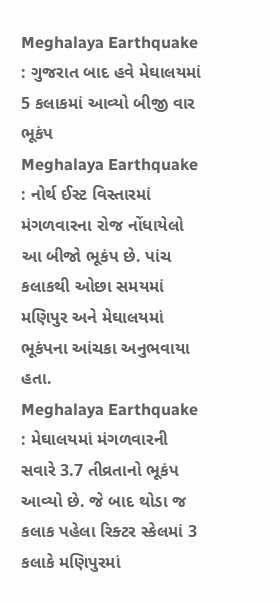Meghalaya Earthquake : ગુજરાત બાદ હવે મેઘાલયમાં 5 કલાકમાં આવ્યો બીજી વાર ભૂકંપ
Meghalaya Earthquake : નોર્થ ઈસ્ટ વિસ્તારમાં મંગળવારના રોજ નોંધાયેલો આ બીજો ભૂકંપ છે. પાંચ કલાકથી ઓછા સમયમાં મણિપુર અને મેઘાલયમાં ભૂકંપના આંચકા અનુભવાયા હતા.
Meghalaya Earthquake : મેઘાલયમાં મંગળવારની સવારે 3.7 તીવ્રતાનો ભૂકંપ આવ્યો છે. જે બાદ થોડા જ કલાક પહેલા રિક્ટર સ્કેલમાં 3 કલાકે મણિપુરમાં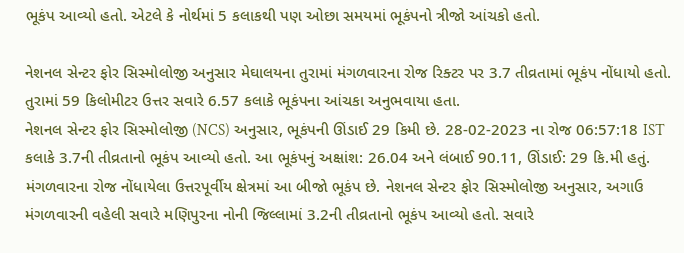ભૂકંપ આવ્યો હતો. એટલે કે નોર્થમાં 5 કલાકથી પણ ઓછા સમયમાં ભૂકંપનો ત્રીજો આંચકો હતો.

નેશનલ સેન્ટર ફોર સિસ્મોલોજી અનુસાર મેઘાલયના તુરામાં મંગળવારના રોજ રિક્ટર પર 3.7 તીવ્રતામાં ભૂકંપ નોંધાયો હતો. તુરામાં 59 કિલોમીટર ઉત્તર સવારે 6.57 કલાકે ભૂકંપના આંચકા અનુભવાયા હતા.
નેશનલ સેન્ટર ફોર સિસ્મોલોજી (NCS) અનુસાર, ભૂકંપની ઊંડાઈ 29 કિમી છે. 28-02-2023 ના રોજ 06:57:18 IST કલાકે 3.7ની તીવ્રતાનો ભૂકંપ આવ્યો હતો. આ ભૂકંપનું અક્ષાંશ: 26.04 અને લંબાઈ 90.11, ઊંડાઈ: 29 કિ.મી હતું.
મંગળવારના રોજ નોંધાયેલા ઉત્તરપૂર્વીય ક્ષેત્રમાં આ બીજો ભૂકંપ છે. નેશનલ સેન્ટર ફોર સિસ્મોલોજી અનુસાર, અગાઉ મંગળવારની વહેલી સવારે મણિપુરના નોની જિલ્લામાં 3.2ની તીવ્રતાનો ભૂકંપ આવ્યો હતો. સવારે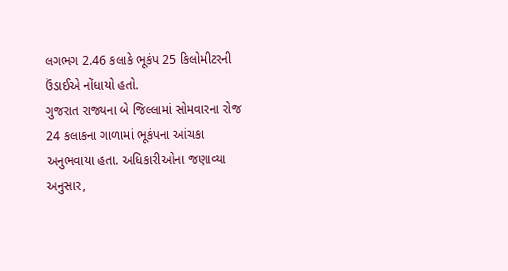લગભગ 2.46 કલાકે ભૂકંપ 25 કિલોમીટરની ઉંડાઈએ નોંધાયો હતો.
ગુજરાત રાજ્યના બે જિલ્લામાં સોમવારના રોજ 24 કલાકના ગાળામાં ભૂકંપના આંચકા અનુભવાયા હતા. અધિકારીઓના જણાવ્યા અનુસાર,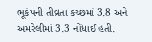ભૂકંપની તીવ્રતા કચ્છમાં 3.8 અને અમરેલીમાં 3.3 નોંધાઈ હતી.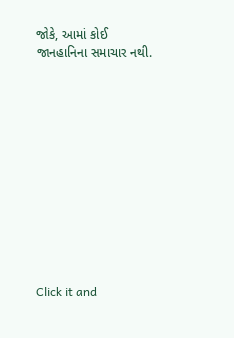જોકે, આમાં કોઈ જાનહાનિના સમાચાર નથી.












Click it and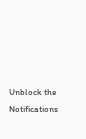Unblock the Notifications